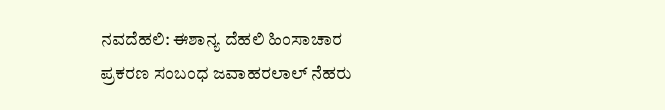ನವದೆಹಲಿ: ಈಶಾನ್ಯ ದೆಹಲಿ ಹಿಂಸಾಚಾರ ಪ್ರಕರಣ ಸಂಬಂಧ ಜವಾಹರಲಾಲ್ ನೆಹರು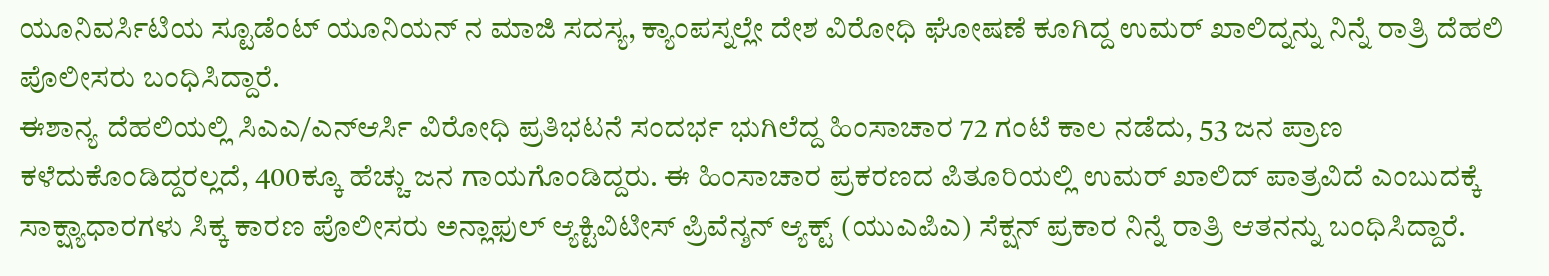ಯೂನಿವರ್ಸಿಟಿಯ ಸ್ಟೂಡೆಂಟ್ ಯೂನಿಯನ್ ನ ಮಾಜಿ ಸದಸ್ಯ, ಕ್ಯಾಂಪಸ್ನಲ್ಲೇ ದೇಶ ವಿರೋಧಿ ಘೋಷಣೆ ಕೂಗಿದ್ದ ಉಮರ್ ಖಾಲಿದ್ನನ್ನು ನಿನ್ನೆ ರಾತ್ರಿ ದೆಹಲಿ ಪೊಲೀಸರು ಬಂಧಿಸಿದ್ದಾರೆ.
ಈಶಾನ್ಯ ದೆಹಲಿಯಲ್ಲಿ ಸಿಎಎ/ಎನ್ಆರ್ಸಿ ವಿರೋಧಿ ಪ್ರತಿಭಟನೆ ಸಂದರ್ಭ ಭುಗಿಲೆದ್ದ ಹಿಂಸಾಚಾರ 72 ಗಂಟೆ ಕಾಲ ನಡೆದು, 53 ಜನ ಪ್ರಾಣ ಕಳೆದುಕೊಂಡಿದ್ದರಲ್ಲದೆ, 400ಕ್ಕೂ ಹೆಚ್ಚು ಜನ ಗಾಯಗೊಂಡಿದ್ದರು. ಈ ಹಿಂಸಾಚಾರ ಪ್ರಕರಣದ ಪಿತೂರಿಯಲ್ಲಿ ಉಮರ್ ಖಾಲಿದ್ ಪಾತ್ರವಿದೆ ಎಂಬುದಕ್ಕೆ ಸಾಕ್ಷ್ಯಾಧಾರಗಳು ಸಿಕ್ಕ ಕಾರಣ ಪೊಲೀಸರು ಅನ್ಲಾಫುಲ್ ಆ್ಯಕ್ಟಿವಿಟೀಸ್ ಪ್ರಿವೆನ್ಶನ್ ಆ್ಯಕ್ಟ್ (ಯುಎಪಿಎ) ಸೆಕ್ಷನ್ ಪ್ರಕಾರ ನಿನ್ನೆ ರಾತ್ರಿ ಆತನನ್ನು ಬಂಧಿಸಿದ್ದಾರೆ.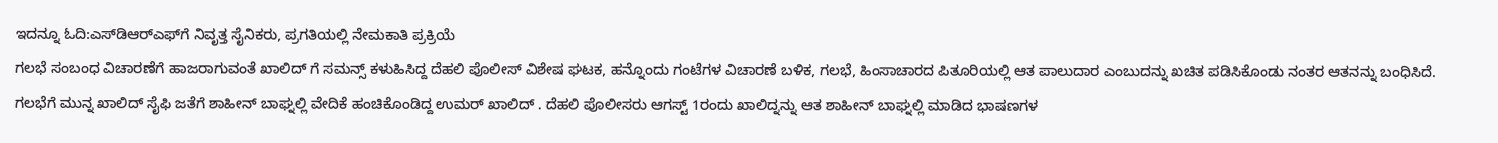ಇದನ್ನೂ ಓದಿ:ಎಸ್‌ಡಿಆರ್‌ಎಫ್‌ಗೆ ನಿವೃತ್ತ ಸೈನಿಕರು, ಪ್ರಗತಿಯಲ್ಲಿ ನೇಮಕಾತಿ ಪ್ರಕ್ರಿಯೆ
ಗಲಭೆ ಸಂಬಂಧ ವಿಚಾರಣೆಗೆ ಹಾಜರಾಗುವಂತೆ ಖಾಲಿದ್ ಗೆ ಸಮನ್ಸ್ ಕಳುಹಿಸಿದ್ದ ದೆಹಲಿ ಪೊಲೀಸ್ ವಿಶೇಷ ಘಟಕ, ಹನ್ನೊಂದು ಗಂಟೆಗಳ ವಿಚಾರಣೆ ಬಳಿಕ, ಗಲಭೆ, ಹಿಂಸಾಚಾರದ ಪಿತೂರಿಯಲ್ಲಿ ಆತ ಪಾಲುದಾರ ಎಂಬುದನ್ನು ಖಚಿತ ಪಡಿಸಿಕೊಂಡು ನಂತರ ಆತನನ್ನು ಬಂಧಿಸಿದೆ. ಗಲಭೆಗೆ ಮುನ್ನ ಖಾಲಿದ್ ಸೈಫಿ ಜತೆಗೆ ಶಾಹೀನ್ ಬಾಘ್ನಲ್ಲಿ ವೇದಿಕೆ ಹಂಚಿಕೊಂಡಿದ್ದ ಉಮರ್ ಖಾಲಿದ್ . ದೆಹಲಿ ಪೊಲೀಸರು ಆಗಸ್ಟ್ 1ರಂದು ಖಾಲಿದ್ನನ್ನು ಆತ ಶಾಹೀನ್ ಬಾಘ್ನಲ್ಲಿ ಮಾಡಿದ ಭಾಷಣಗಳ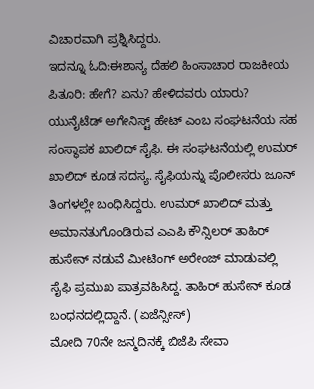ವಿಚಾರವಾಗಿ ಪ್ರಶ್ನಿಸಿದ್ದರು.
ಇದನ್ನೂ ಓದಿ:ಈಶಾನ್ಯ ದೆಹಲಿ ಹಿಂಸಾಚಾರ ರಾಜಕೀಯ ಪಿತೂರಿ: ಹೇಗೆ? ಏನು? ಹೇಳಿದವರು ಯಾರು?
ಯುನೈಟೆಡ್ ಅಗೇನಿಸ್ಟ್ ಹೇಟ್ ಎಂಬ ಸಂಘಟನೆಯ ಸಹ ಸಂಸ್ಥಾಪಕ ಖಾಲಿದ್ ಸೈಫಿ. ಈ ಸಂಘಟನೆಯಲ್ಲಿ ಉಮರ್ ಖಾಲಿದ್ ಕೂಡ ಸದಸ್ಯ. ಸೈಫಿಯನ್ನು ಪೊಲೀಸರು ಜೂನ್ ತಿಂಗಳಲ್ಲೇ ಬಂಧಿಸಿದ್ದರು. ಉಮರ್ ಖಾಲಿದ್ ಮತ್ತು ಅಮಾನತುಗೊಂಡಿರುವ ಎಎಪಿ ಕೌನ್ಸಿಲರ್ ತಾಹಿರ್ ಹುಸೇನ್ ನಡುವೆ ಮೀಟಿಂಗ್ ಅರೇಂಜ್ ಮಾಡುವಲ್ಲಿ ಸೈಫಿ ಪ್ರಮುಖ ಪಾತ್ರವಹಿಸಿದ್ದ. ತಾಹಿರ್ ಹುಸೇನ್ ಕೂಡ ಬಂಧನದಲ್ಲಿದ್ದಾನೆ. (ಏಜೆನ್ಸೀಸ್)
ಮೋದಿ 70ನೇ ಜನ್ಮದಿನಕ್ಕೆ ಬಿಜೆಪಿ ಸೇವಾ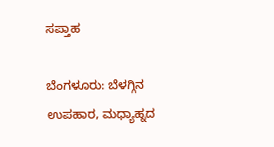ಸಪ್ತಾಹ

ಬೆಂಗಳೂರು: ಬೆಳಗ್ಗಿನ ಉಪಹಾರ, ಮಧ್ಯಾಹ್ನದ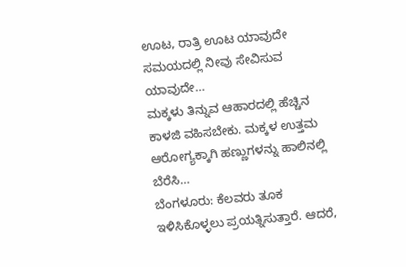ಊಟ, ರಾತ್ರಿ ಊಟ ಯಾವುದೇ ಸಮಯದಲ್ಲಿ ನೀವು ಸೇವಿಸುವ ಯಾವುದೇ…
ಮಕ್ಕಳು ತಿನ್ನುವ ಆಹಾರದಲ್ಲಿ ಹೆಚ್ಚಿನ ಕಾಳಜಿ ವಹಿಸಬೇಕು. ಮಕ್ಕಳ ಉತ್ತಮ ಆರೋಗ್ಯಕ್ಕಾಗಿ ಹಣ್ಣುಗಳನ್ನು ಹಾಲಿನಲ್ಲಿ ಬೆರೆಸಿ…
ಬೆಂಗಳೂರು: ಕೆಲವರು ತೂಕ ಇಳಿಸಿಕೊಳ್ಳಲು ಪ್ರಯತ್ನಿಸುತ್ತಾರೆ. ಆದರೆ,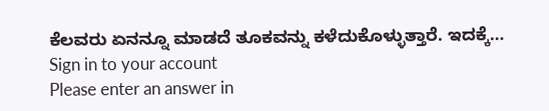ಕೆಲವರು ಏನನ್ನೂ ಮಾಡದೆ ತೂಕವನ್ನು ಕಳೆದುಕೊಳ್ಳುತ್ತಾರೆ. ಇದಕ್ಕೆ…
Sign in to your account
Please enter an answer in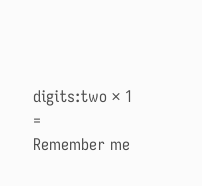digits:two × 1 =
Remember me